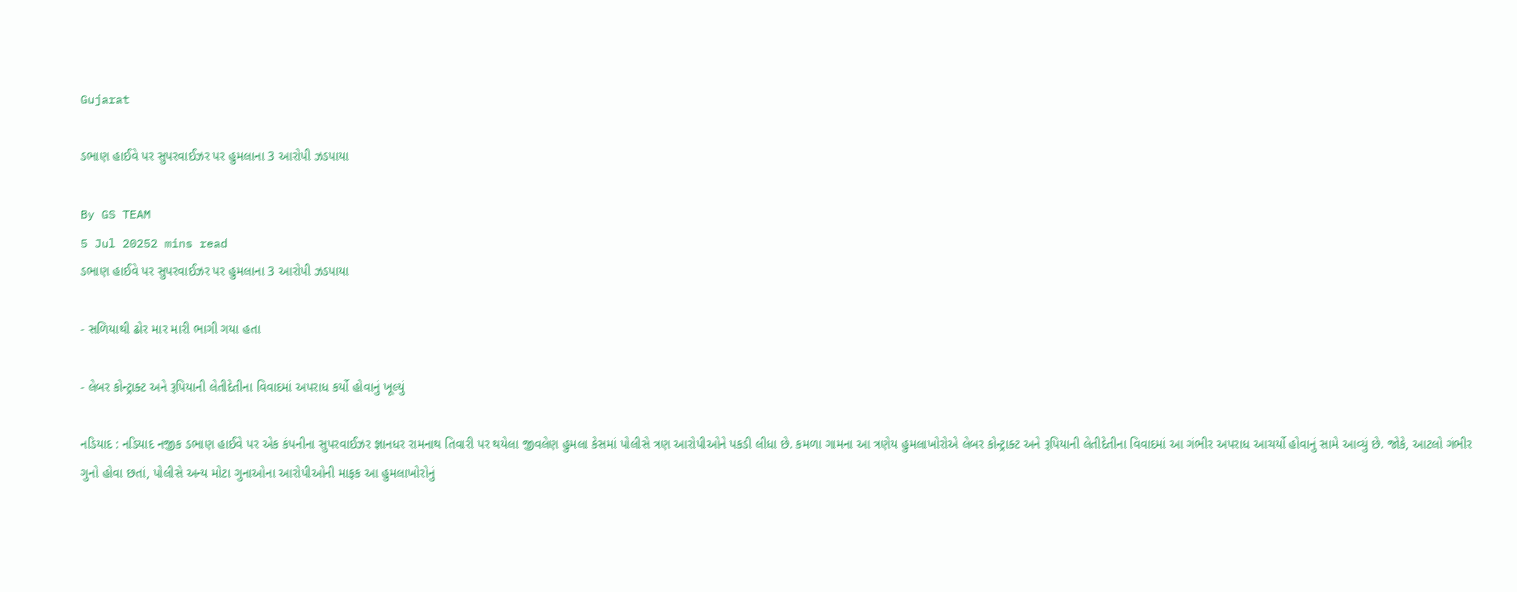Gujarat

ડભાણ હાઈવે પર સુપરવાઈઝર પર હુમલાના 3 આરોપી ઝડપાયા

By GS TEAM
5 Jul 20252 mins read
ડભાણ હાઈવે પર સુપરવાઈઝર પર હુમલાના 3 આરોપી ઝડપાયા

- સળિયાથી ઢોર માર મારી ભાગી ગયા હતા

- લેબર કોન્ટ્રાક્ટ અને રૂપિયાની લેતીદેતીના વિવાદમાં અપરાધ કર્યો હોવાનું ખૂલ્યું

નડિયાદ : નડિયાદ નજીક ડભાણ હાઈવે પર એક કંપનીના સુપરવાઈઝર જ્ઞાનધર રામનાથ તિવારી પર થયેલા જીવલેણ હુમલા કેસમાં પોલીસે ત્રણ આરોપીઓને પકડી લીધા છે. કમળા ગામના આ ત્રણેય હુમલાખોરોએ લેબર કોન્ટ્રાક્ટ અને રૂપિયાની લેતીદેતીના વિવાદમાં આ ગંભીર અપરાધ આચર્યો હોવાનું સામે આવ્યું છે. જોકે, આટલો ગંભીર ગુનો હોવા છતાં, પોલીસે અન્ય મોટા ગુનાઓના આરોપીઓની માફક આ હુમલાખોરોનું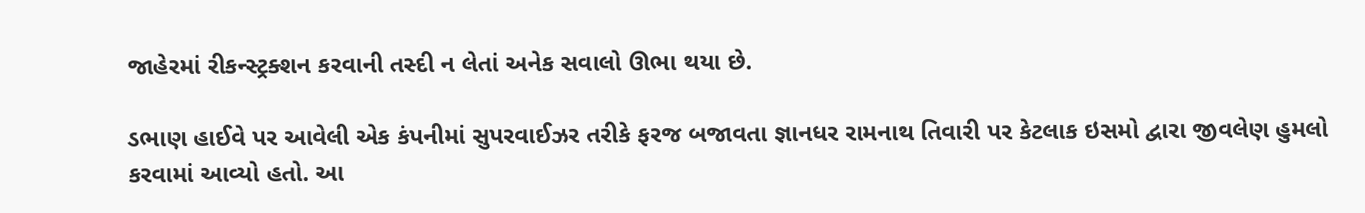જાહેરમાં રીકન્સ્ટ્રક્શન કરવાની તસ્દી ન લેતાં અનેક સવાલો ઊભા થયા છે.

ડભાણ હાઈવે પર આવેલી એક કંપનીમાં સુપરવાઈઝર તરીકે ફરજ બજાવતા જ્ઞાનધર રામનાથ તિવારી પર કેટલાક ઇસમો દ્વારા જીવલેણ હુમલો કરવામાં આવ્યો હતો. આ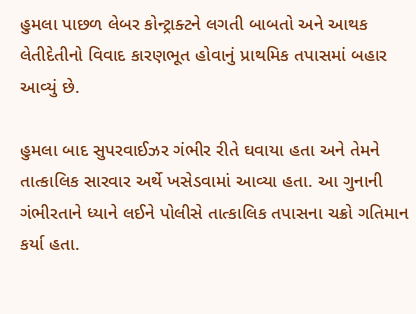હુમલા પાછળ લેબર કોન્ટ્રાક્ટને લગતી બાબતો અને આથક લેતીદેતીનો વિવાદ કારણભૂત હોવાનું પ્રાથમિક તપાસમાં બહાર આવ્યું છે.

હુમલા બાદ સુપરવાઈઝર ગંભીર રીતે ઘવાયા હતા અને તેમને તાત્કાલિક સારવાર અર્થે ખસેડવામાં આવ્યા હતા. આ ગુનાની ગંભીરતાને ધ્યાને લઈને પોલીસે તાત્કાલિક તપાસના ચક્રો ગતિમાન કર્યા હતા.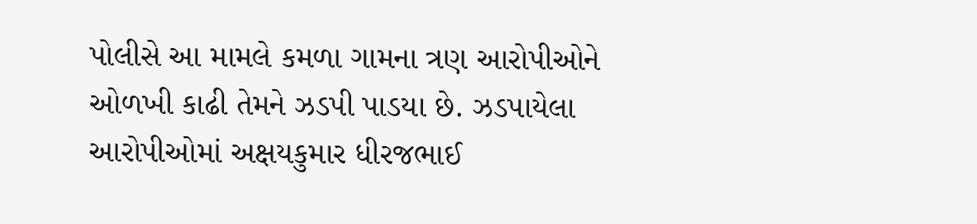પોલીસે આ મામલે કમળા ગામના ત્રણ આરોપીઓને ઓળખી કાઢી તેમને ઝડપી પાડયા છે. ઝડપાયેલા આરોપીઓમાં અક્ષયકુમાર ધીરજભાઈ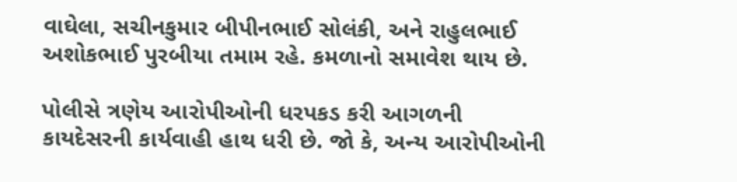વાઘેલા, સચીનકુમાર બીપીનભાઈ સોલંકી, અને રાહુલભાઈ અશોકભાઈ પુરબીયા તમામ રહે. કમળાનો સમાવેશ થાય છે.

પોલીસે ત્રણેય આરોપીઓની ધરપકડ કરી આગળની કાયદેસરની કાર્યવાહી હાથ ધરી છે. જો કે, અન્ય આરોપીઓની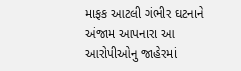માફક આટલી ગંભીર ઘટનાને અંજામ આપનારા આ આરોપીઓનુ જાહેરમાં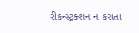રીકન્સ્ટ્રક્શન ન કરાતા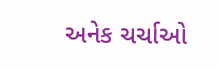અનેક ચર્ચાઓ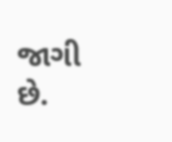જાગી છે.